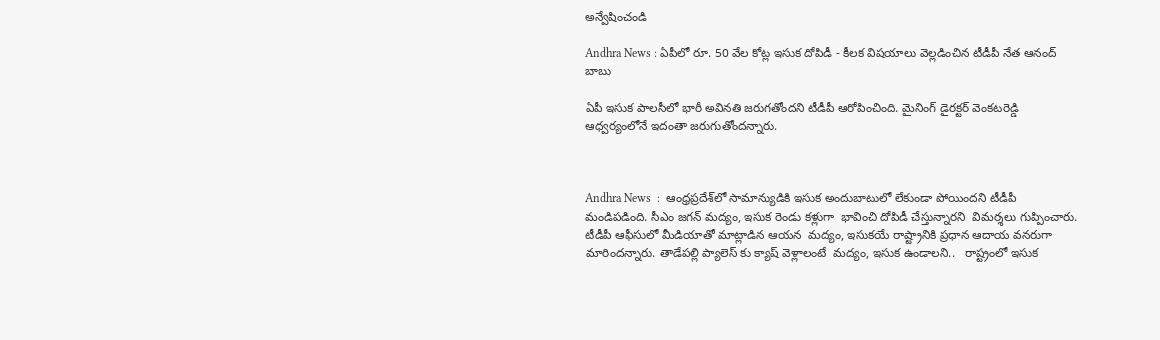అన్వేషించండి

Andhra News : ఏపీలో రూ. 50 వేల కోట్ల ఇసుక దోపిడీ - కీలక విషయాలు వెల్లడించిన టీడీపీ నేత ఆనంద్ బాబు

ఏపీ ఇసుక పాలసీలో భారీ అవినతి జరుగతోందని టీడీపీ ఆరోపించింది. మైనింగ్ డైరక్టర్ వెంకటరెడ్డి ఆధ్వర్యంలోనే ఇదంతా జరుగుతోందన్నారు.



Andhra News  :  ఆంధ్రప్రదేశ్‌లో సామాన్యుడికి ఇసుక అందుబాటులో లేకుండా పోయిందని టీడీపీ మండిపడింది. సీఎం జగన్ మద్యం, ఇసుక రెండు కళ్లుగా  భావించి దోపిడీ చేస్తున్నారని  విమర్శలు గుప్పించారు. టీడీపీ ఆఫీసులో మీడియాతో మాట్లాడిన ఆయన  మద్యం, ఇసుకయే రాష్ట్రానికి ప్రధాన ఆదాయ వనరుగా మారిందన్నారు. తాడేపల్లి ప్యాలెస్ కు క్యాష్ వెళ్లాలంటే  మద్యం, ఇసుక ఉండాలని..   రాష్ట్రంలో ఇసుక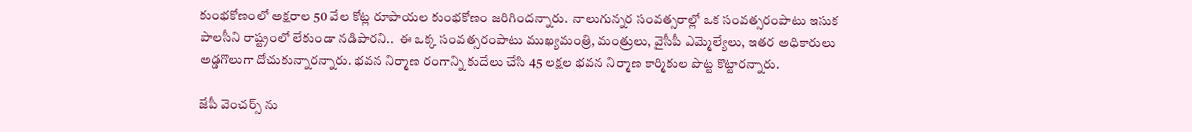కుంభకోణంలో అక్షరాల 50 వేల కోట్ల రూపాయల కుంభకోణం జరిగిందన్నారు.  నాలుగున్నర సంవత్సరాల్లో ఒక సంవత్సరంపాటు ఇసుక పాలసీని రాష్ట్రంలో లేకుండా నడిపారని..  ఈ ఒక్క సంవత్సరంపాటు ముఖ్యమంత్రి, మంత్రులు, వైసీపీ ఎమ్మెల్యేలు, ఇతర అధికారులు అడ్డగొలుగా దోచుకున్నారన్నారు. భవన నిర్మాణ రంగాన్ని కుదేలు చేసి 45 లక్షల భవన నిర్మాణ కార్మికుల పొట్ట కొట్టారన్నారు.

జేపీ వెంచర్స్ ను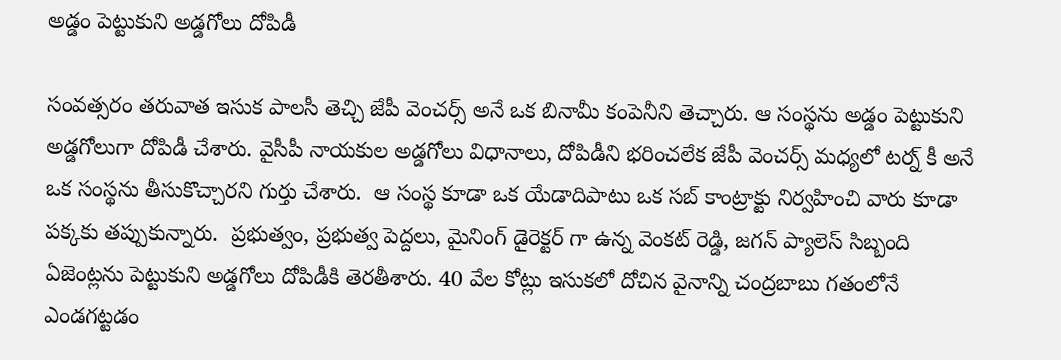అడ్డం పెట్టుకుని అడ్డగోలు దోపిడీ

సంవత్సరం తరువాత ఇసుక పాలసీ తెచ్చి జేపీ వెంచర్స్ అనే ఒక బినామీ కంపెనీని తెచ్చారు. ఆ సంస్థను అడ్డం పెట్టుకుని అడ్డగోలుగా దోపిడీ చేశారు. వైసీపీ నాయకుల అడ్డగోలు విధానాలు, దోపిడీని భరించలేక జేపీ వెంచర్స్ మధ్యలో టర్న్ కీ అనే ఒక సంస్థను తీసుకొచ్చారని గుర్తు చేశారు.  ఆ సంస్థ కూడా ఒక యేడాదిపాటు ఒక సబ్ కాంట్రాక్టు నిర్వహించి వారు కూడా పక్కకు తప్పుకున్నారు.  ప్రభుత్వం, ప్రభుత్వ పెద్దలు, మైనింగ్ డైరెక్టర్ గా ఉన్న వెంకట్ రెడ్డి, జగన్ ప్యాలెస్ సిబ్బంది  ఏజెంట్లను పెట్టుకుని అడ్డగోలు దోపిడీకి తెరతీశారు. 40 వేల కోట్లు ఇసుకలో దోచిన వైనాన్ని చంద్రబాబు గతంలోనే ఎండగట్టడం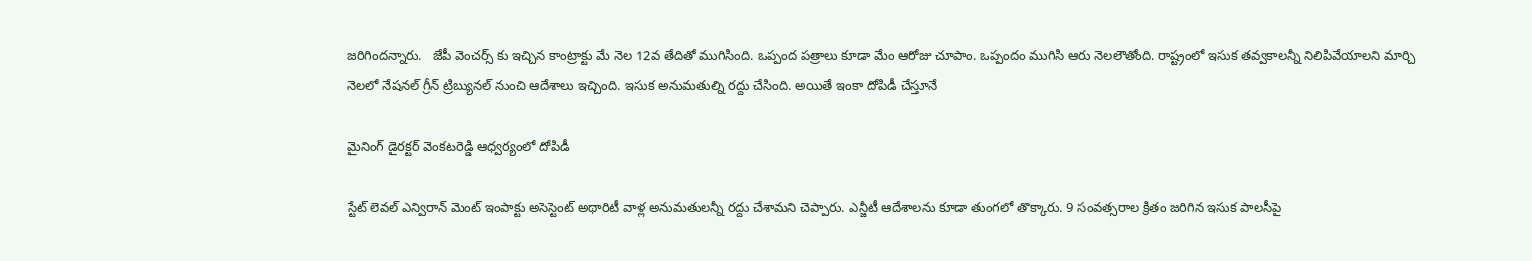జరిగిందన్నారు.   జేపీ వెంచర్స్ కు ఇచ్చిన కాంట్రాక్టు మే నెల 12వ తేదితో ముగిసింది. ఒప్పంద పత్రాలు కూడా మేం ఆరోజు చూపాం. ఒప్పందం ముగిసి ఆరు నెలలౌతోంది. రాష్ట్రంలో ఇసుక తవ్వకాలన్నీ నిలిపివేయాలని మార్చి నెలలో నేషనల్ గ్రీన్ ట్రిబ్యునల్ నుంచి ఆదేశాలు ఇచ్చింది. ఇసుక అనుమతుల్ని రద్దు చేసింది. అయితే ఇంకా దోపిడీ చేస్తూనే

మైనింగ్ డైరక్టర్ వెంకటరెడ్డి ఆధ్వర్యంలో దోపిడీ

స్టేట్ లెవల్ ఎన్విరాన్‌ మెంట్ ఇంపాక్టు అసెస్టెంట్ అథారిటీ వాళ్ల అనుమతులన్నీ రద్దు చేశామని చెప్పారు. ఎన్జీటీ ఆదేశాలను కూడా తుంగలో తొక్కారు. 9 సంవత్సరాల క్రితం జరిగిన ఇసుక పాలసీపై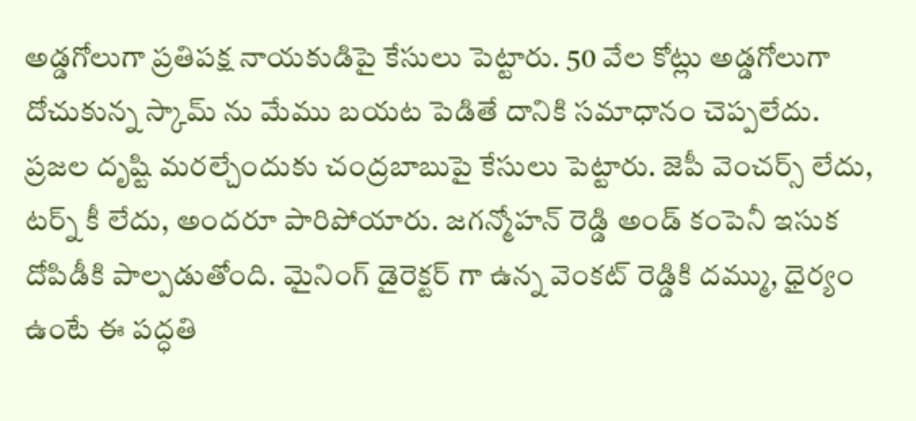అడ్డగోలుగా ప్రతిపక్ష నాయకుడిపై కేసులు పెట్టారు. 50 వేల కోట్లు అడ్డగోలుగా దోచుకున్న స్కామ్ ను మేము బయట పెడితే దానికి సమాధానం చెప్పలేదు. ప్రజల దృష్టి మరల్చేందుకు చంద్రబాబుపై కేసులు పెట్టారు. జెపీ వెంచర్స్ లేదు, టర్న్ కీ లేదు, అందరూ పారిపోయారు. జగన్మోహన్ రెడ్డి అండ్ కంపెనీ ఇసుక దోపిడీకి పాల్పడుతోంది. మైనింగ్ డైరెక్టర్ గా ఉన్న వెంకట్ రెడ్డికి దమ్ము, ధైర్యం ఉంటే ఈ పద్ధతి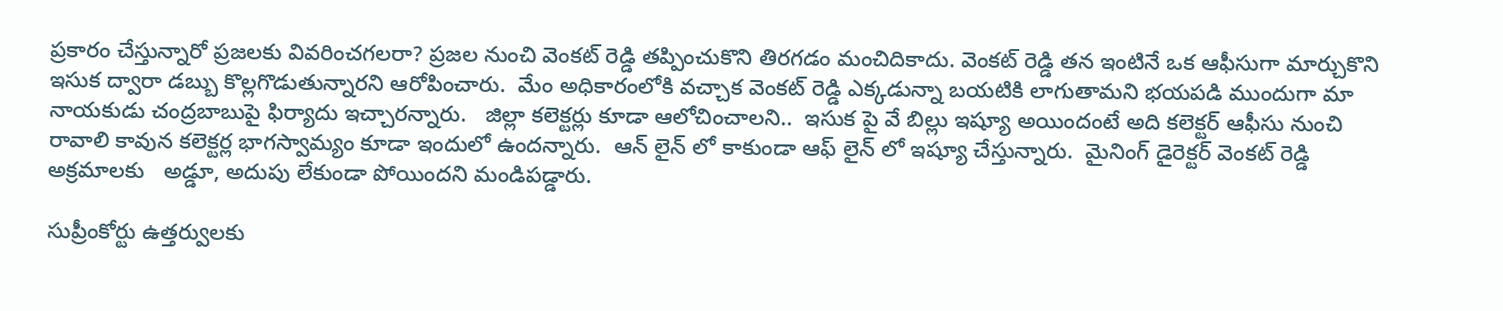ప్రకారం చేస్తున్నారో ప్రజలకు వివరించగలరా? ప్రజల నుంచి వెంకట్ రెడ్డి తప్పించుకొని తిరగడం మంచిదికాదు. వెంకట్ రెడ్డి తన ఇంటినే ఒక ఆఫీసుగా మార్చుకొని ఇసుక ద్వారా డబ్బు కొల్లగొడుతున్నారని ఆరోపించారు.  మేం అధికారంలోకి వచ్చాక వెంకట్ రెడ్డి ఎక్కడున్నా బయటికి లాగుతామని భయపడి ముందుగా మా నాయకుడు చంద్రబాబుపై ఫిర్యాదు ఇచ్చారన్నారు.   జిల్లా కలెక్టర్లు కూడా ఆలోచించాలని..  ఇసుక పై వే బిల్లు ఇష్యూ అయిందంటే అది కలెక్టర్ ఆఫీసు నుంచి రావాలి కావున కలెక్టర్ల భాగస్వామ్యం కూడా ఇందులో ఉందన్నారు.  ఆన్ లైన్ లో కాకుండా ఆఫ్ లైన్ లో ఇష్యూ చేస్తున్నారు.  మైనింగ్ డైరెక్టర్ వెంకట్ రెడ్డి  అక్రమాలకు   అడ్డూ, అదుపు లేకుండా పోయిందని మండిపడ్డారు.

సుప్రీంకోర్టు ఉత్తర్వులకు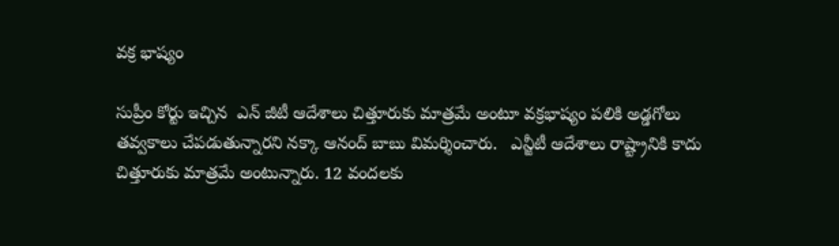వక్ర భాష్యం

సుప్రీం కోర్టు ఇచ్చిన  ఎన్ జీటీ ఆదేశాలు చిత్తూరుకు మాత్రమే అంటూ వక్రభాష్యం పలికి అడ్డగోలు  తవ్వకాలు చేపడుతున్నారని నక్కా ఆనంద్ బాబు విమర్శించారు.   ఎన్జీటీ ఆదేశాలు రాష్ట్రానికి కాదు చిత్తూరుకు మాత్రమే అంటున్నారు. 12 వందలకు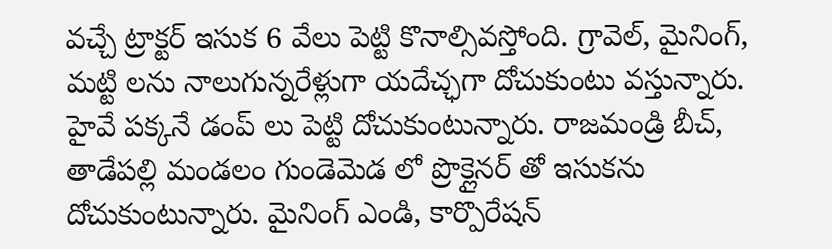వచ్చే ట్రాక్టర్ ఇసుక 6 వేలు పెట్టి కొనాల్సివస్తోంది. గ్రావెల్, మైనింగ్, మట్టి లను నాలుగున్నరేళ్లుగా యదేచ్ఛగా దోచుకుంటు వస్తున్నారు.  హైవే పక్కనే డంప్ లు పెట్టి దోచుకుంటున్నారు. రాజమండ్రి బీచ్, తాడేపల్లి మండలం గుండెమెడ లో ప్రొక్లైనర్ తో ఇసుకను దోచుకుంటున్నారు. మైనింగ్ ఎండి, కార్పొరేషన్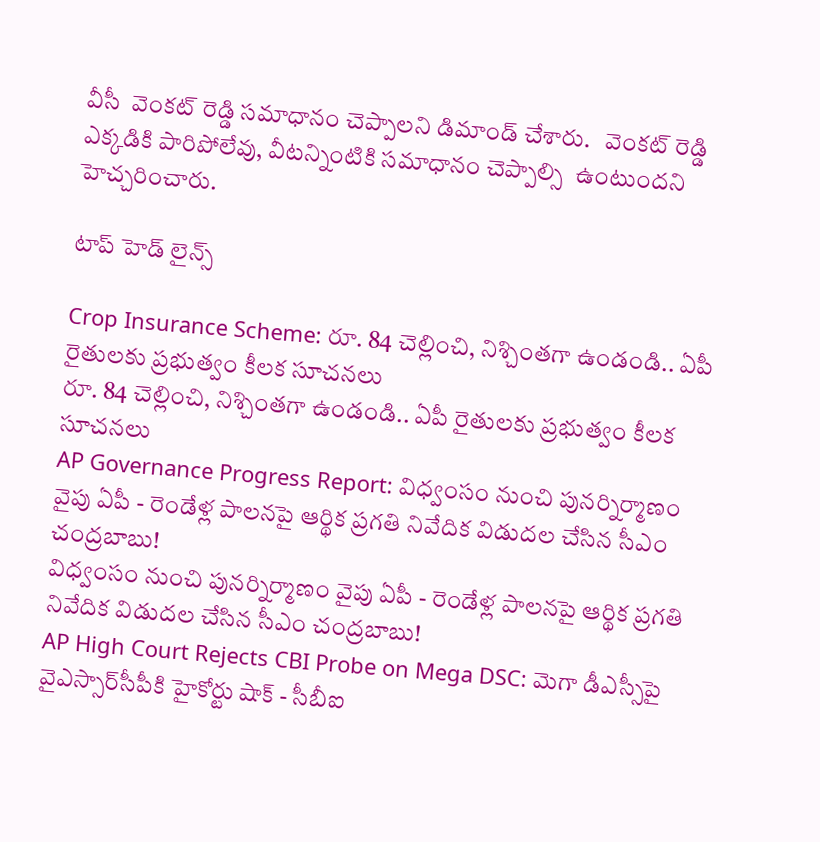వీసీ  వెంకట్ రెడ్డి సమాధానం చెప్పాలని డిమాండ్ చేశారు.   వెంకట్ రెడ్డి ఎక్కడికి పారిపోలేవు, వీటన్నింటికి సమాధానం చెప్పాల్సి  ఉంటుందని హెచ్చరించారు.

టాప్ హెడ్ లైన్స్

Crop Insurance Scheme: రూ. 84 చెల్లించి, నిశ్చింతగా ఉండండి.. ఏపీ రైతులకు ప్రభుత్వం కీలక సూచనలు
రూ. 84 చెల్లించి, నిశ్చింతగా ఉండండి.. ఏపీ రైతులకు ప్రభుత్వం కీలక సూచనలు
AP Governance Progress Report: విధ్వంసం నుంచి పునర్నిర్మాణం వైపు ఏపీ - రెండేళ్ల పాలనపై ఆర్థిక ప్రగతి నివేదిక విడుదల చేసిన సీఎం చంద్రబాబు!
విధ్వంసం నుంచి పునర్నిర్మాణం వైపు ఏపీ - రెండేళ్ల పాలనపై ఆర్థిక ప్రగతి నివేదిక విడుదల చేసిన సీఎం చంద్రబాబు!
AP High Court Rejects CBI Probe on Mega DSC: మెగా డీఎస్సీపై వైఎస్సార్‌సీపీకి హైకోర్టు షాక్ - సీబీఐ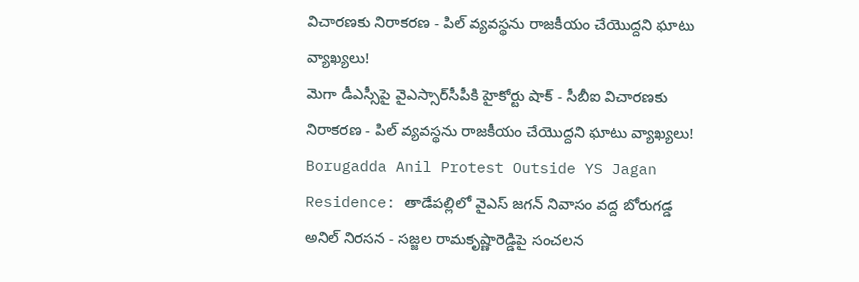విచారణకు నిరాకరణ - పిల్ వ్యవస్థను రాజకీయం చేయొద్దని ఘాటు వ్యాఖ్యలు!
మెగా డీఎస్సీపై వైఎస్సార్‌సీపీకి హైకోర్టు షాక్ - సీబీఐ విచారణకు నిరాకరణ - పిల్ వ్యవస్థను రాజకీయం చేయొద్దని ఘాటు వ్యాఖ్యలు!
Borugadda Anil Protest Outside YS Jagan Residence: తాడేపల్లిలో వైఎస్ జగన్ నివాసం వద్ద బోరుగడ్డ అనిల్ నిరసన - సజ్జల రామకృష్ణారెడ్డిపై సంచలన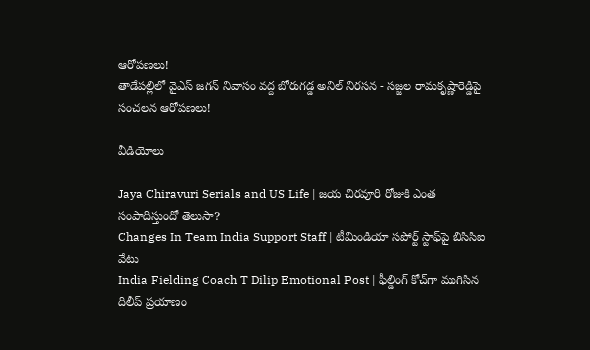ఆరోపణలు!
తాడేపల్లిలో వైఎస్ జగన్ నివాసం వద్ద బోరుగడ్డ అనిల్ నిరసన - సజ్జల రామకృష్ణారెడ్డిపై సంచలన ఆరోపణలు!

వీడియోలు

Jaya Chiravuri Serials and US Life | జయ చిరవూరి రోజుకి ఎంత సంపాదిస్తుందో తెలుసా?
Changes In Team India Support Staff | టీమిండియా సపోర్ట్ స్టాఫ్‌పై బిసిసిఐ వేటు
India Fielding Coach T Dilip Emotional Post | ఫీల్డింగ్ కోచ్‌గా ముగిసిన దిలీప్ ప్రయాణం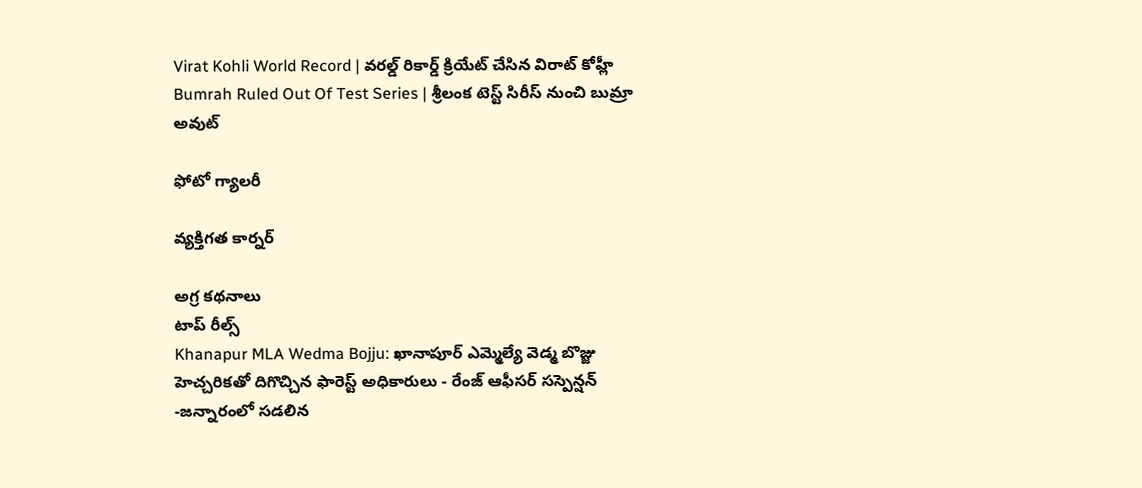Virat Kohli World Record | వరల్డ్ రికార్డ్ క్రియేట్ చేసిన విరాట్ కోహ్లీ
Bumrah Ruled Out Of Test Series | శ్రీలంక టెస్ట్ సిరీస్‌ నుంచి బుమ్రా అవుట్

ఫోటో గ్యాలరీ

వ్యక్తిగత కార్నర్

అగ్ర కథనాలు
టాప్ రీల్స్
Khanapur MLA Wedma Bojju: ఖానాపూర్ ఎమ్మెల్యే వెడ్మ బొజ్జు హెచ్చరికతో దిగొచ్చిన ఫారెస్ట్ అధికారులు - రేంజ్ ఆఫీసర్ సస్పెన్షన్ -జన్నారంలో సడలిన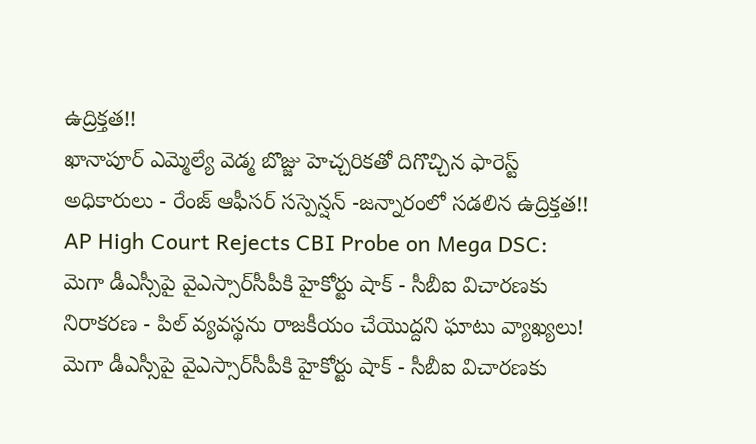ఉద్రిక్తత!!
ఖానాపూర్ ఎమ్మెల్యే వెడ్మ బొజ్జు హెచ్చరికతో దిగొచ్చిన ఫారెస్ట్ అధికారులు - రేంజ్ ఆఫీసర్ సస్పెన్షన్ -జన్నారంలో సడలిన ఉద్రిక్తత!!
AP High Court Rejects CBI Probe on Mega DSC: మెగా డీఎస్సీపై వైఎస్సార్‌సీపీకి హైకోర్టు షాక్ - సీబీఐ విచారణకు నిరాకరణ - పిల్ వ్యవస్థను రాజకీయం చేయొద్దని ఘాటు వ్యాఖ్యలు!
మెగా డీఎస్సీపై వైఎస్సార్‌సీపీకి హైకోర్టు షాక్ - సీబీఐ విచారణకు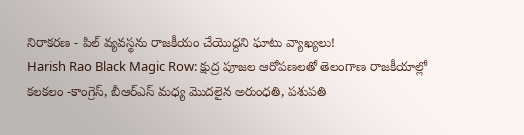నిరాకరణ - పిల్ వ్యవస్థను రాజకీయం చేయొద్దని ఘాటు వ్యాఖ్యలు!
Harish Rao Black Magic Row: క్షుద్ర పూజల ఆరోపణలతో తెలంగాణ రాజకీయాల్లో కలకలం -కాంగ్రెస్, బీఆర్ఎస్ మధ్య మొదలైన అరుంధతి, పశుపతి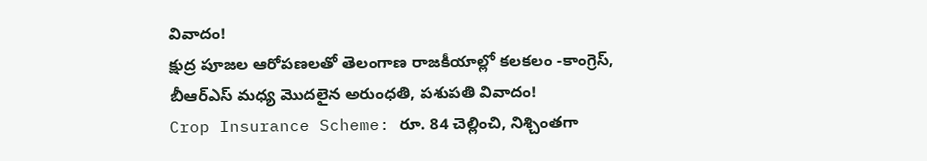వివాదం!
క్షుద్ర పూజల ఆరోపణలతో తెలంగాణ రాజకీయాల్లో కలకలం -కాంగ్రెస్, బీఆర్ఎస్ మధ్య మొదలైన అరుంధతి, పశుపతి వివాదం!
Crop Insurance Scheme: రూ. 84 చెల్లించి, నిశ్చింతగా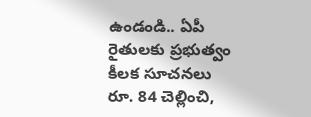ఉండండి.. ఏపీ రైతులకు ప్రభుత్వం కీలక సూచనలు
రూ. 84 చెల్లించి,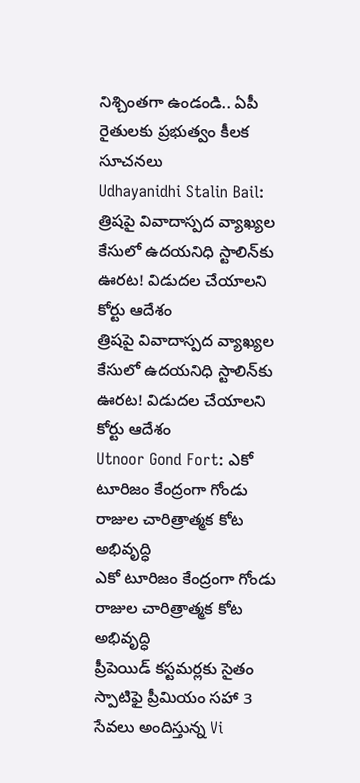నిశ్చింతగా ఉండండి.. ఏపీ రైతులకు ప్రభుత్వం కీలక సూచనలు
Udhayanidhi Stalin Bail: త్రిషపై వివాదాస్పద వ్యాఖ్యల కేసులో ఉదయనిధి స్టాలిన్‌కు ఊరట! విడుదల చేయాలని కోర్టు ఆదేశం
త్రిషపై వివాదాస్పద వ్యాఖ్యల కేసులో ఉదయనిధి స్టాలిన్‌కు ఊరట! విడుదల చేయాలని కోర్టు ఆదేశం
Utnoor Gond Fort: ఎకో టూరిజం కేంద్రంగా గోండు రాజుల చారిత్రాత్మక కోట అభివృద్ధి
ఎకో టూరిజం కేంద్రంగా గోండు రాజుల చారిత్రాత్మక కోట అభివృద్ధి
ప్రీపెయిడ్ కస్టమర్లకు సైతం స్పాటిఫై ప్రీమియం సహా 3 సేవలు అందిస్తున్న Vi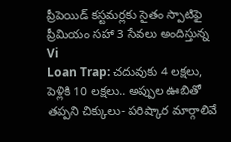ప్రీపెయిడ్ కస్టమర్లకు సైతం స్పాటిఫై ప్రీమియం సహా 3 సేవలు అందిస్తున్న Vi
Loan Trap: చదువుకు 4 లక్షలు, పెళ్లికి 10 లక్షలు.. అప్పుల ఊబితో తప్పని చిక్కులు- పరిష్కార మార్గాలివే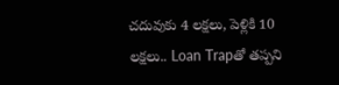చదువుకు 4 లక్షలు, పెళ్లికి 10 లక్షలు.. Loan Trapతో తప్పని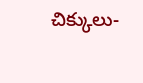చిక్కులు-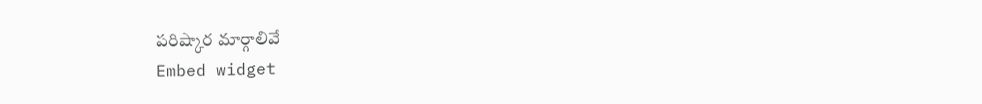పరిష్కార మార్గాలివే
Embed widget